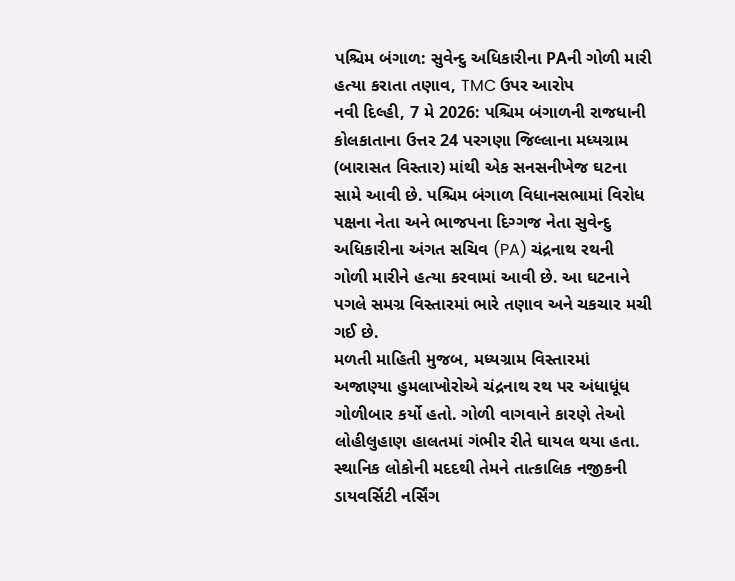પશ્ચિમ બંગાળ: સુવેન્દુ અધિકારીના PAની ગોળી મારી હત્યા કરાતા તણાવ, TMC ઉપર આરોપ
નવી દિલ્હી, 7 મે 2026: પશ્ચિમ બંગાળની રાજધાની કોલકાતાના ઉત્તર 24 પરગણા જિલ્લાના મધ્યગ્રામ (બારાસત વિસ્તાર) માંથી એક સનસનીખેજ ઘટના સામે આવી છે. પશ્ચિમ બંગાળ વિધાનસભામાં વિરોધ પક્ષના નેતા અને ભાજપના દિગ્ગજ નેતા સુવેન્દુ અધિકારીના અંગત સચિવ (PA) ચંદ્રનાથ રથની ગોળી મારીને હત્યા કરવામાં આવી છે. આ ઘટનાને પગલે સમગ્ર વિસ્તારમાં ભારે તણાવ અને ચકચાર મચી ગઈ છે.
મળતી માહિતી મુજબ, મધ્યગ્રામ વિસ્તારમાં અજાણ્યા હુમલાખોરોએ ચંદ્રનાથ રથ પર અંધાધૂંધ ગોળીબાર કર્યો હતો. ગોળી વાગવાને કારણે તેઓ લોહીલુહાણ હાલતમાં ગંભીર રીતે ઘાયલ થયા હતા. સ્થાનિક લોકોની મદદથી તેમને તાત્કાલિક નજીકની ડાયવર્સિટી નર્સિંગ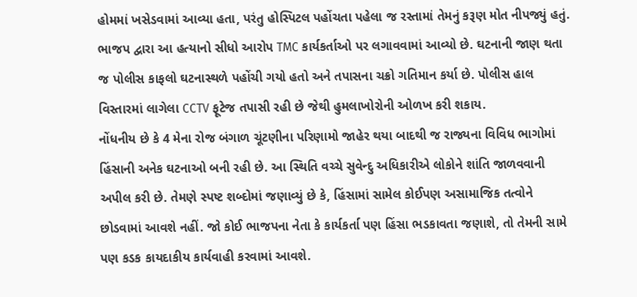હોમમાં ખસેડવામાં આવ્યા હતા, પરંતુ હોસ્પિટલ પહોંચતા પહેલા જ રસ્તામાં તેમનું કરૂણ મોત નીપજ્યું હતું. ભાજપ દ્વારા આ હત્યાનો સીધો આરોપ TMC કાર્યકર્તાઓ પર લગાવવામાં આવ્યો છે. ઘટનાની જાણ થતા જ પોલીસ કાફલો ઘટનાસ્થળે પહોંચી ગયો હતો અને તપાસના ચક્રો ગતિમાન કર્યા છે. પોલીસ હાલ વિસ્તારમાં લાગેલા CCTV ફૂટેજ તપાસી રહી છે જેથી હુમલાખોરોની ઓળખ કરી શકાય.
નોંધનીય છે કે 4 મેના રોજ બંગાળ ચૂંટણીના પરિણામો જાહેર થયા બાદથી જ રાજ્યના વિવિધ ભાગોમાં હિંસાની અનેક ઘટનાઓ બની રહી છે. આ સ્થિતિ વચ્ચે સુવેન્દુ અધિકારીએ લોકોને શાંતિ જાળવવાની અપીલ કરી છે. તેમણે સ્પષ્ટ શબ્દોમાં જણાવ્યું છે કે, હિંસામાં સામેલ કોઈપણ અસામાજિક તત્વોને છોડવામાં આવશે નહીં. જો કોઈ ભાજપના નેતા કે કાર્યકર્તા પણ હિંસા ભડકાવતા જણાશે, તો તેમની સામે પણ કડક કાયદાકીય કાર્યવાહી કરવામાં આવશે.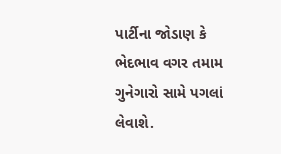પાર્ટીના જોડાણ કે ભેદભાવ વગર તમામ ગુનેગારો સામે પગલાં લેવાશે.